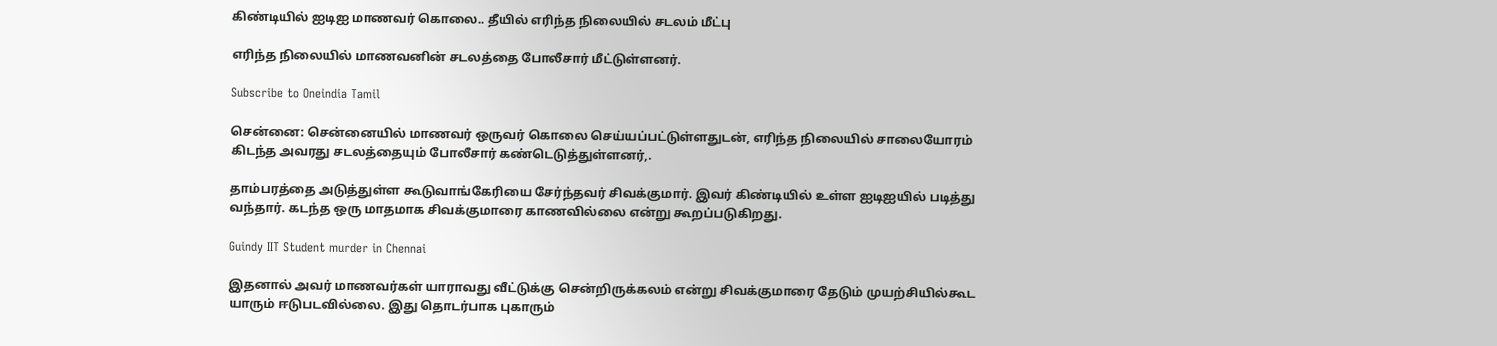கிண்டியில் ஐடிஐ மாணவர் கொலை.. தீயில் எரிந்த நிலையில் சடலம் மீட்பு

எரிந்த நிலையில் மாணவனின் சடலத்தை போலீசார் மீட்டுள்ளனர்.

Subscribe to Oneindia Tamil

சென்னை: சென்னையில் மாணவர் ஒருவர் கொலை செய்யப்பட்டுள்ளதுடன், எரிந்த நிலையில் சாலையோரம் கிடந்த அவரது சடலத்தையும் போலீசார் கண்டெடுத்துள்ளனர்,.

தாம்பரத்தை அடுத்துள்ள கூடுவாங்கேரியை சேர்ந்தவர் சிவக்குமார். இவர் கிண்டியில் உள்ள ஐடிஐயில் படித்து வந்தார். கடந்த ஒரு மாதமாக சிவக்குமாரை காணவில்லை என்று கூறப்படுகிறது.

Guindy IIT Student murder in Chennai

இதனால் அவர் மாணவர்கள் யாராவது வீட்டுக்கு சென்றிருக்கலம் என்று சிவக்குமாரை தேடும் முயற்சியில்கூட யாரும் ஈடுபடவில்லை. இது தொடர்பாக புகாரும்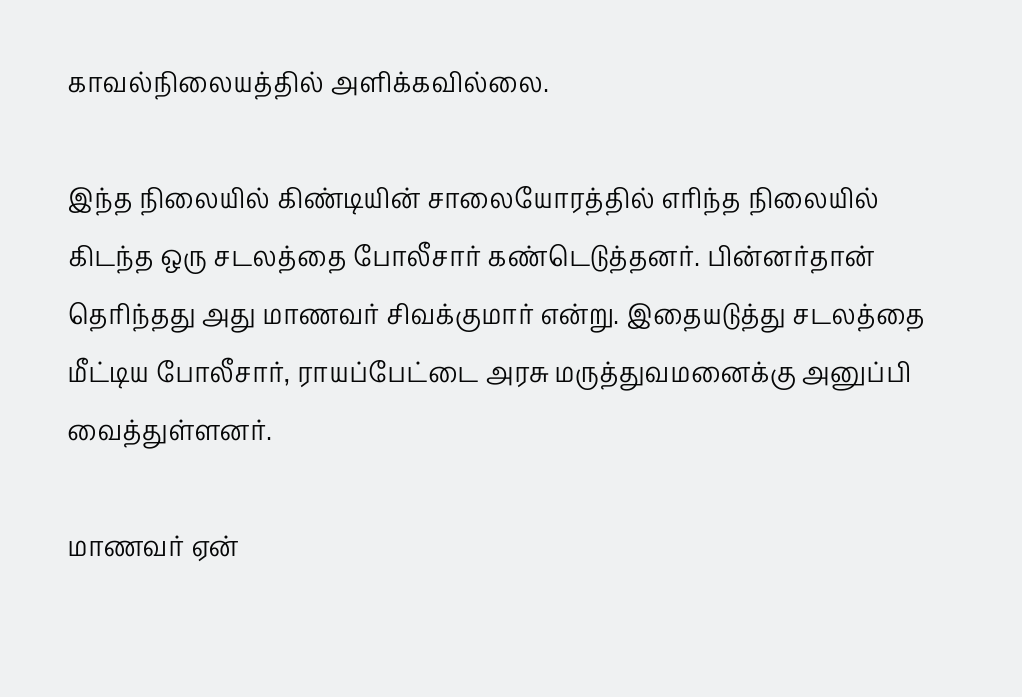காவல்நிலையத்தில் அளிக்கவில்லை.

இந்த நிலையில் கிண்டியின் சாலையோரத்தில் எரிந்த நிலையில் கிடந்த ஒரு சடலத்தை போலீசார் கண்டெடுத்தனர். பின்னர்தான் தெரிந்தது அது மாணவர் சிவக்குமார் என்று. இதையடுத்து சடலத்தை மீட்டிய போலீசார், ராயப்பேட்டை அரசு மருத்துவமனைக்கு அனுப்பி வைத்துள்ளனர்.

மாணவர் ஏன்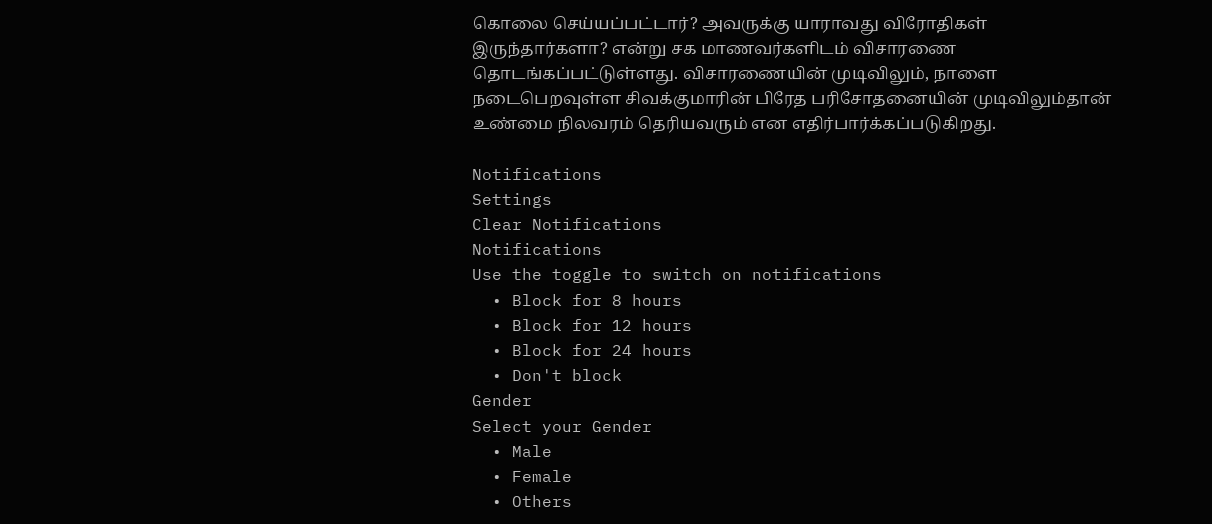கொலை செய்யப்பட்டார்? அவருக்கு யாராவது விரோதிகள் இருந்தார்களா? என்று சக மாணவர்களிடம் விசாரணை தொடங்கப்பட்டுள்ளது. விசாரணையின் முடிவிலும், நாளை நடைபெறவுள்ள சிவக்குமாரின் பிரேத பரிசோதனையின் முடிவிலும்தான் உண்மை நிலவரம் தெரியவரும் என எதிர்பார்க்கப்படுகிறது.

Notifications
Settings
Clear Notifications
Notifications
Use the toggle to switch on notifications
  • Block for 8 hours
  • Block for 12 hours
  • Block for 24 hours
  • Don't block
Gender
Select your Gender
  • Male
  • Female
  • Others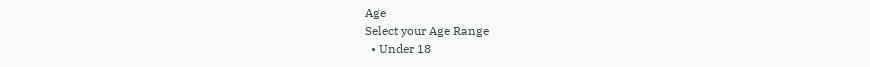Age
Select your Age Range
  • Under 18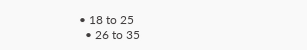• 18 to 25
  • 26 to 35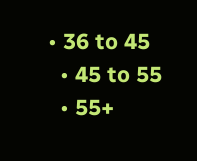• 36 to 45
  • 45 to 55
  • 55+